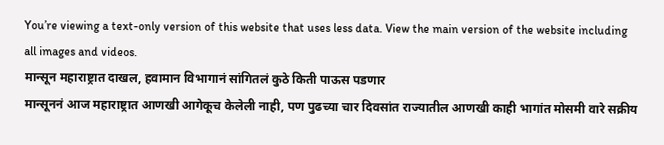You’re viewing a text-only version of this website that uses less data. View the main version of the website including all images and videos.
मान्सून महाराष्ट्रात दाखल, हवामान विभागानं सांगितलं कुठे किती पाऊस पडणार
मान्सूननं आज महाराष्ट्रात आणखी आगेकूच केलेली नाही, पण पुढच्या चार दिवसांत राज्यातील आणखी काही भागांत मोसमी वारे सक्रीय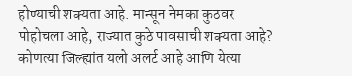होण्याची शक्यता आहे. मान्सून नेमका कुठवर पोहोचला आहे, राज्यात कुठे पावसाची शक्यता आहे? कोणत्या जिल्ह्यांत यलो अलर्ट आहे आणि येत्या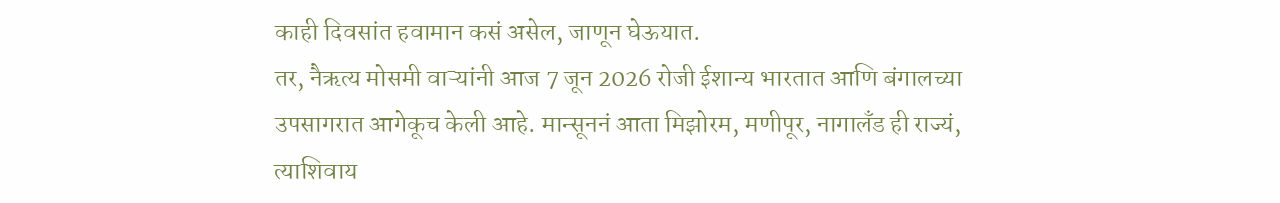काही दिवसांत हवामान कसं असेल, जाणून घेऊयात.
तर, नैऋत्य मोसमी वाऱ्यांनी आज 7 जून 2026 रोजी ईशान्य भारतात आणि बंगालच्या उपसागरात आगेकूच केली आहे. मान्सूननं आता मिझोरम, मणीपूर, नागालँड ही राज्यं, त्याशिवाय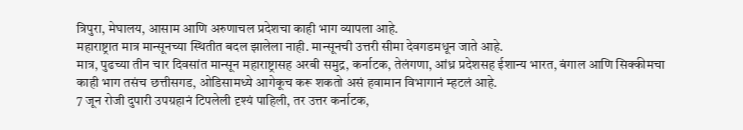त्रिपुरा, मेघालय, आसाम आणि अरुणाचल प्रदेशचा काही भाग व्यापला आहे.
महाराष्ट्रात मात्र मान्सूनच्या स्थितीत बदल झालेला नाही. मान्सूनची उत्तरी सीमा देवगडमधून जाते आहे.
मात्र, पुढच्या तीन चार दिवसांत मान्सून महाराष्ट्रासह अरबी समुद्र, कर्नाटक, तेलंगणा, आंध्र प्रदेशसह ईशान्य भारत, बंगाल आणि सिक्कीमचा काही भाग तसंच छत्तीसगड, ओडिसामध्ये आगेकूच करू शकतो असं हवामान विभागानं म्हटलं आहे.
7 जून रोजी दुपारी उपग्रहानं टिपलेली दृश्यं पाहिली, तर उत्तर कर्नाटक,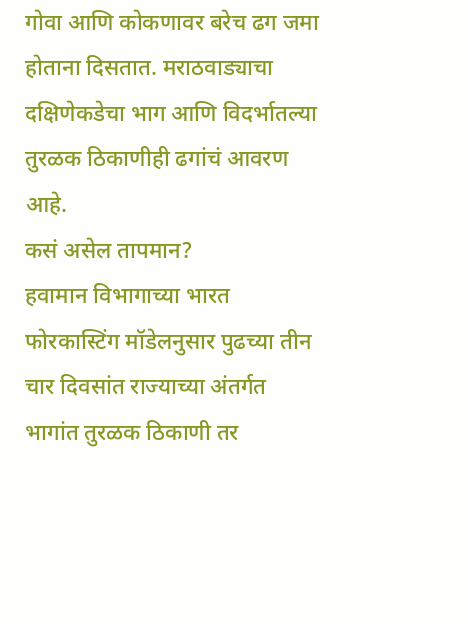गोवा आणि कोकणावर बरेच ढग जमा होताना दिसतात. मराठवाड्याचा दक्षिणेकडेचा भाग आणि विदर्भातल्या तुरळक ठिकाणीही ढगांचं आवरण आहे.
कसं असेल तापमान?
हवामान विभागाच्या भारत फोरकास्टिंग मॉडेलनुसार पुढच्या तीन चार दिवसांत राज्याच्या अंतर्गत भागांत तुरळक ठिकाणी तर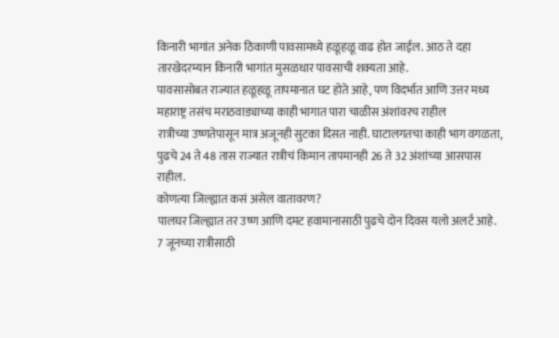किनारी भागांत अनेक ठिकाणी पावसामध्ये हळूहळू वाढ होत जाईल. आठ ते दहा तारखेदरम्यान किनारी भागांत मुसळधार पावसाची शक्यता आहे.
पावसासोबत राज्यात हळूहळू तापमानात घट होते आहे, पण विदर्भात आणि उत्तर मध्य महाराष्ट्र तसंच मराठवाड्याच्या काही भागात पारा चाळीस अंशांवरच राहील
रात्रीच्या उष्णतेपासून मात्र अजूनही सुटका दिसत नाही. घाटालगतचा काही भाग वगळता, पुढचे 24 ते 48 तास राज्यात रात्रीचं किमान तापमानही 26 ते 32 अंशांच्या आसपास राहील.
कोणत्या जिल्ह्यात कसं असेल वातावरण?
पालघर जिल्ह्यात तर उष्ण आणि दमट हवामानासाठी पुढचे दोन दिवस यलो अलर्ट आहे. 7 जूनच्या रात्रीसाठी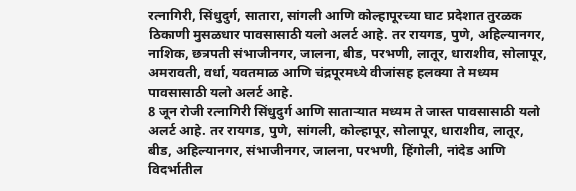रत्नागिरी, सिंधुदुर्ग, सातारा, सांगली आणि कोल्हापूरच्या घाट प्रदेशात तुरळक ठिकाणी मुसळधार पावसासाठी यलो अलर्ट आहे. तर रायगड, पुणे, अहिल्यानगर, नाशिक, छत्रपती संभाजीनगर, जालना, बीड, परभणी, लातूर, धाराशीव, सोलापूर, अमरावती, वर्धा, यवतमाळ आणि चंद्रपूरमध्ये वीजांसह हलक्या ते मध्यम पावसासाठी यलो अलर्ट आहे.
8 जून रोजी रत्नागिरी सिंधुदुर्ग आणि साताऱ्यात मध्यम ते जास्त पावसासाठी यलो अलर्ट आहे. तर रायगड, पुणे, सांगली, कोल्हापूर, सोलापूर, धाराशीव, लातूर, बीड, अहिल्यानगर, संभाजीनगर, जालना, परभणी, हिंगोली, नांदेड आणि विदर्भातील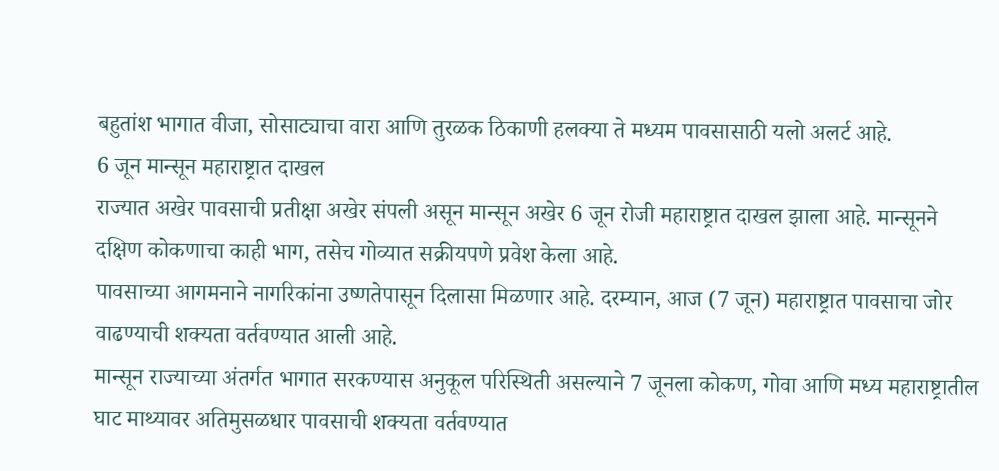बहुतांश भागात वीजा, सोसाट्याचा वारा आणि तुरळक ठिकाणी हलक्या ते मध्यम पावसासाठी यलो अलर्ट आहे.
6 जून मान्सून महाराष्ट्रात दाखल
राज्यात अखेर पावसाची प्रतीक्षा अखेर संपली असून मान्सून अखेर 6 जून रोजी महाराष्ट्रात दाखल झाला आहे. मान्सूनने दक्षिण कोकणाचा काही भाग, तसेच गोव्यात सक्रीयपणे प्रवेश केला आहे.
पावसाच्या आगमनाने नागरिकांना उष्णतेपासून दिलासा मिळणार आहे. दरम्यान, आज (7 जून) महाराष्ट्रात पावसाचा जोर वाढण्याची शक्यता वर्तवण्यात आली आहे.
मान्सून राज्याच्या अंतर्गत भागात सरकण्यास अनुकूल परिस्थिती असल्याने 7 जूनला कोकण, गोवा आणि मध्य महाराष्ट्रातील घाट माथ्यावर अतिमुसळधार पावसाची शक्यता वर्तवण्यात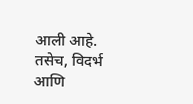आली आहे.
तसेच, विदर्भ आणि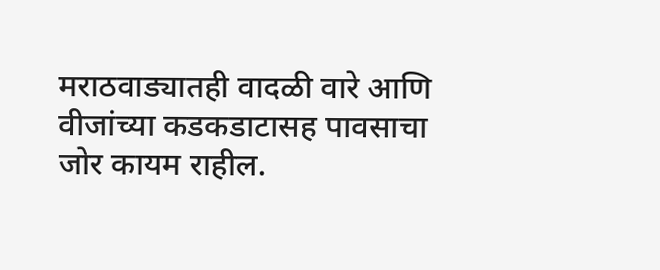मराठवाड्यातही वादळी वारे आणि वीजांच्या कडकडाटासह पावसाचा जोर कायम राहील.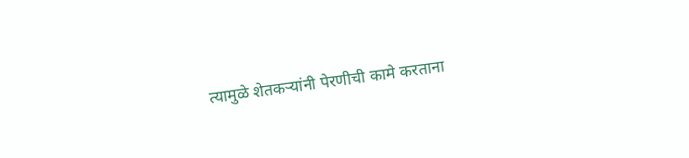त्यामुळे शेतकऱ्यांनी पेरणीची कामे करताना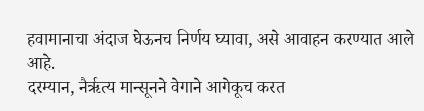हवामानाचा अंदाज घेऊनच निर्णय घ्यावा, असे आवाहन करण्यात आले आहे.
दरम्यान, नैर्ऋत्य मान्सूनने वेगाने आगेकूच करत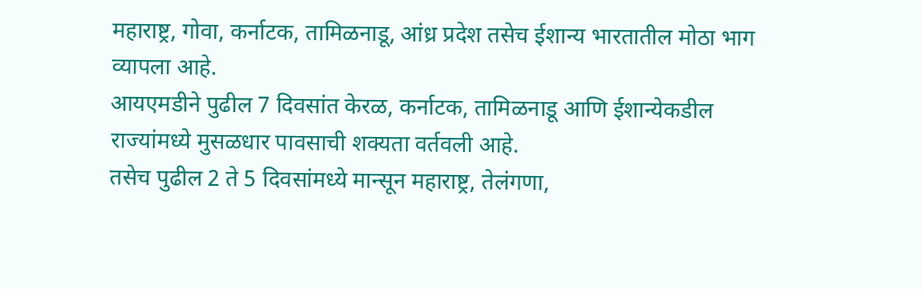महाराष्ट्र, गोवा, कर्नाटक, तामिळनाडू, आंध्र प्रदेश तसेच ईशान्य भारतातील मोठा भाग व्यापला आहे.
आयएमडीने पुढील 7 दिवसांत केरळ, कर्नाटक, तामिळनाडू आणि ईशान्येकडील राज्यांमध्ये मुसळधार पावसाची शक्यता वर्तवली आहे.
तसेच पुढील 2 ते 5 दिवसांमध्ये मान्सून महाराष्ट्र, तेलंगणा,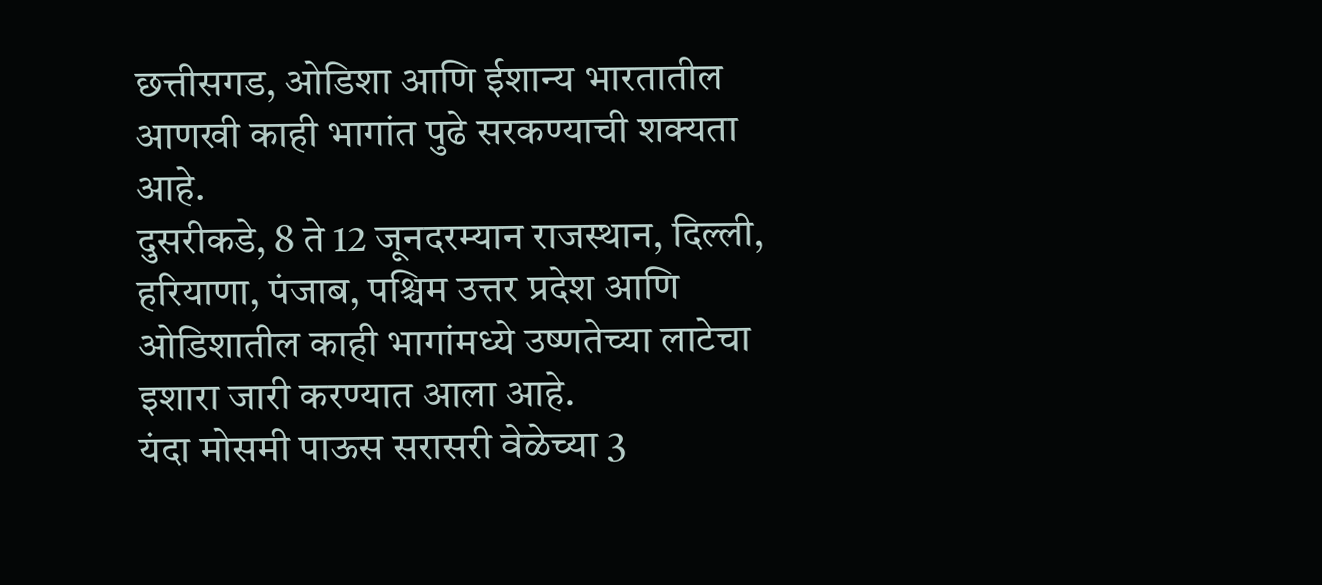छत्तीसगड, ओडिशा आणि ईशान्य भारतातील आणखी काही भागांत पुढे सरकण्याची शक्यता आहे.
दुसरीकडे, 8 ते 12 जूनदरम्यान राजस्थान, दिल्ली, हरियाणा, पंजाब, पश्चिम उत्तर प्रदेश आणि ओडिशातील काही भागांमध्ये उष्णतेच्या लाटेचा इशारा जारी करण्यात आला आहे.
यंदा मोसमी पाऊस सरासरी वेळेच्या 3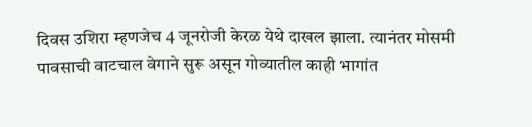दिवस उशिरा म्हणजेच 4 जूनरोजी केरळ येथे दाखल झाला. त्यानंतर मोसमी पावसाची वाटचाल वेगाने सुरू असून गोव्यातील काही भागांत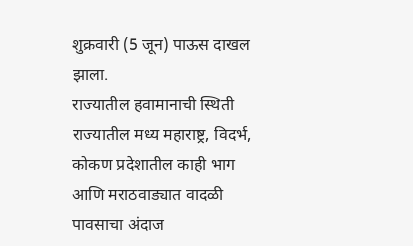शुक्रवारी (5 जून) पाऊस दाखल झाला.
राज्यातील हवामानाची स्थिती
राज्यातील मध्य महाराष्ट्र, विदर्भ, कोकण प्रदेशातील काही भाग आणि मराठवाड्यात वादळी पावसाचा अंदाज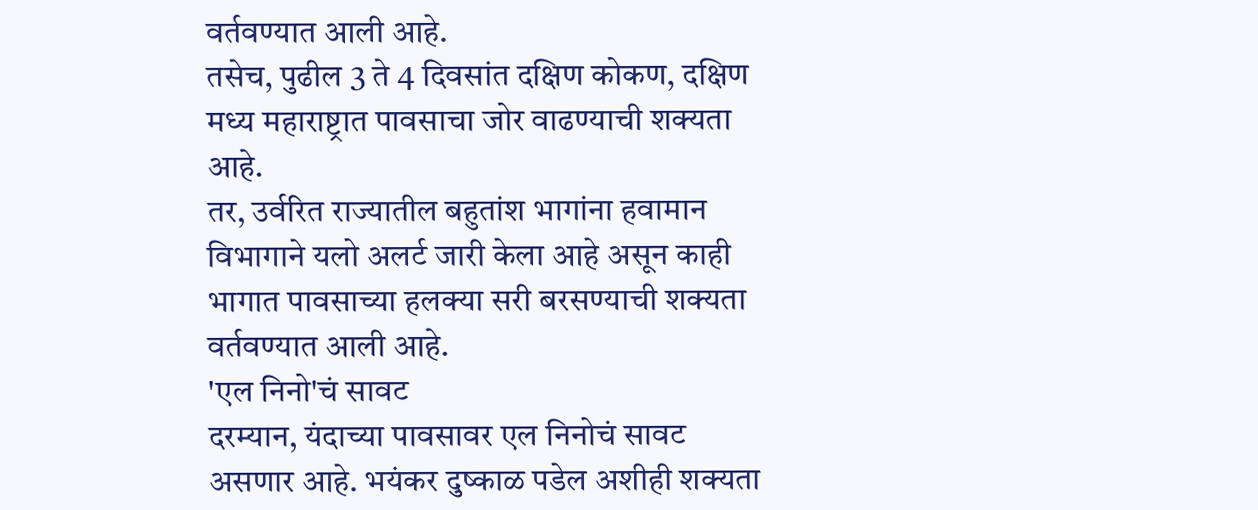वर्तवण्यात आली आहे.
तसेच, पुढील 3 ते 4 दिवसांत दक्षिण कोकण, दक्षिण मध्य महाराष्ट्रात पावसाचा जोर वाढण्याची शक्यता आहे.
तर, उर्वरित राज्यातील बहुतांश भागांना हवामान विभागाने यलो अलर्ट जारी केला आहे असून काही भागात पावसाच्या हलक्या सरी बरसण्याची शक्यता वर्तवण्यात आली आहे.
'एल निनो'चं सावट
दरम्यान, यंदाच्या पावसावर एल निनोचं सावट असणार आहे. भयंकर दुष्काळ पडेल अशीही शक्यता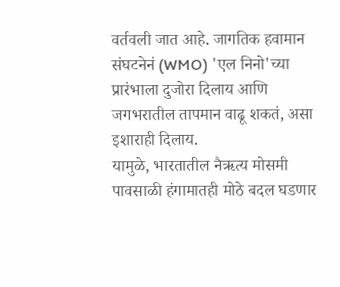वर्तवली जात आहे. जागतिक हवामान संघटनेनं (WMO) 'एल निनो'च्या प्रारंभाला दुजोरा दिलाय आणि जगभरातील तापमान वाढू शकतं, असा इशाराही दिलाय.
यामुळे, भारतातील नैऋत्य मोसमी पावसाळी हंगामातही मोठे बदल घडणार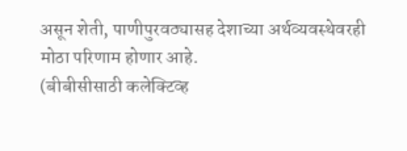असून शेती, पाणीपुरवठ्यासह देशाच्या अर्थव्यवस्थेवरही मोठा परिणाम होणार आहे.
(बीबीसीसाठी कलेक्टिव्ह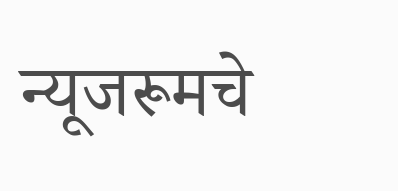न्यूजरूमचे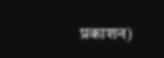प्रकाशन)